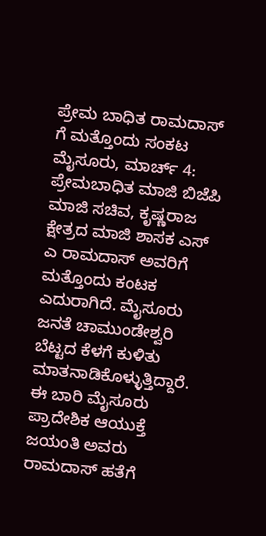ಪ್ರೇಮ ಬಾಧಿತ ರಾಮದಾಸ್ ಗೆ ಮತ್ತೊಂದು ಸಂಕಟ
ಮೈಸೂರು, ಮಾರ್ಚ್ 4: ಪ್ರೇಮಬಾಧಿತ ಮಾಜಿ ಬಿಜೆಪಿ ಮಾಜಿ ಸಚಿವ, ಕೃಷ್ಣರಾಜ ಕ್ಷೇತ್ರದ ಮಾಜಿ ಶಾಸಕ ಎಸ್ ಎ ರಾಮದಾಸ್ ಅವರಿಗೆ ಮತ್ತೊಂದು ಕಂಟಕ ಎದುರಾಗಿದೆ. ಮೈಸೂರು ಜನತೆ ಚಾಮುಂಡೇಶ್ವರಿ ಬೆಟ್ಟದ ಕೆಳಗೆ ಕುಳಿತು ಮಾತನಾಡಿಕೊಳ್ಳುತ್ತಿದ್ದಾರೆ. ಈ ಬಾರಿ ಮೈಸೂರು ಪ್ರಾದೇಶಿಕ ಆಯುಕ್ತೆ ಜಯಂತಿ ಅವರು ರಾಮದಾಸ್ ಹತೆಗೆ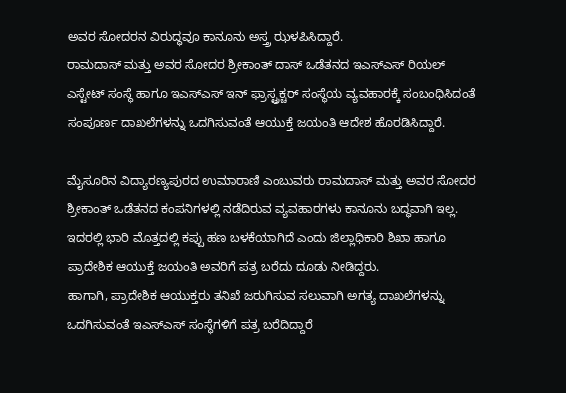ಅವರ ಸೋದರನ ವಿರುದ್ಧವೂ ಕಾನೂನು ಅಸ್ತ್ರ ಝಳಪಿಸಿದ್ದಾರೆ.
ರಾಮದಾಸ್ ಮತ್ತು ಅವರ ಸೋದರ ಶ್ರೀಕಾಂತ್ ದಾಸ್ ಒಡೆತನದ ಇಎಸ್ಎಸ್ ರಿಯಲ್ ಎಸ್ಟೇಟ್ ಸಂಸ್ಥೆ ಹಾಗೂ ಇಎಸ್ಎಸ್ ಇನ್ ಫ್ರಾಸ್ಟ್ರಕ್ಚರ್ ಸಂಸ್ಥೆಯ ವ್ಯವಹಾರಕ್ಕೆ ಸಂಬಂಧಿಸಿದಂತೆ ಸಂಪೂರ್ಣ ದಾಖಲೆಗಳನ್ನು ಒದಗಿಸುವಂತೆ ಆಯುಕ್ತೆ ಜಯಂತಿ ಆದೇಶ ಹೊರಡಿಸಿದ್ದಾರೆ.

ಮೈಸೂರಿನ ವಿದ್ಯಾರಣ್ಯಪುರದ ಉಮಾರಾಣಿ ಎಂಬುವರು ರಾಮದಾಸ್ ಮತ್ತು ಅವರ ಸೋದರ ಶ್ರೀಕಾಂತ್ ಒಡೆತನದ ಕಂಪನಿಗಳಲ್ಲಿ ನಡೆದಿರುವ ವ್ಯವಹಾರಗಳು ಕಾನೂನು ಬದ್ಧವಾಗಿ ಇಲ್ಲ. ಇದರಲ್ಲಿ ಭಾರಿ ಮೊತ್ತದಲ್ಲಿ ಕಪ್ಪು ಹಣ ಬಳಕೆಯಾಗಿದೆ ಎಂದು ಜಿಲ್ಲಾಧಿಕಾರಿ ಶಿಖಾ ಹಾಗೂ ಪ್ರಾದೇಶಿಕ ಆಯುಕ್ತೆ ಜಯಂತಿ ಅವರಿಗೆ ಪತ್ರ ಬರೆದು ದೂಡು ನೀಡಿದ್ದರು.
ಹಾಗಾಗಿ, ಪ್ರಾದೇಶಿಕ ಆಯುಕ್ತರು ತನಿಖೆ ಜರುಗಿಸುವ ಸಲುವಾಗಿ ಅಗತ್ಯ ದಾಖಲೆಗಳನ್ನು ಒದಗಿಸುವಂತೆ ಇಎಸ್ಎಸ್ ಸಂಸ್ಥೆಗಳಿಗೆ ಪತ್ರ ಬರೆದಿದ್ದಾರೆ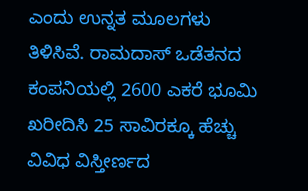ಎಂದು ಉನ್ನತ ಮೂಲಗಳು ತಿಳಿಸಿವೆ. ರಾಮದಾಸ್ ಒಡೆತನದ ಕಂಪನಿಯಲ್ಲಿ 2600 ಎಕರೆ ಭೂಮಿ ಖರೀದಿಸಿ 25 ಸಾವಿರಕ್ಕೂ ಹೆಚ್ಚು ವಿವಿಧ ವಿಸ್ತೀರ್ಣದ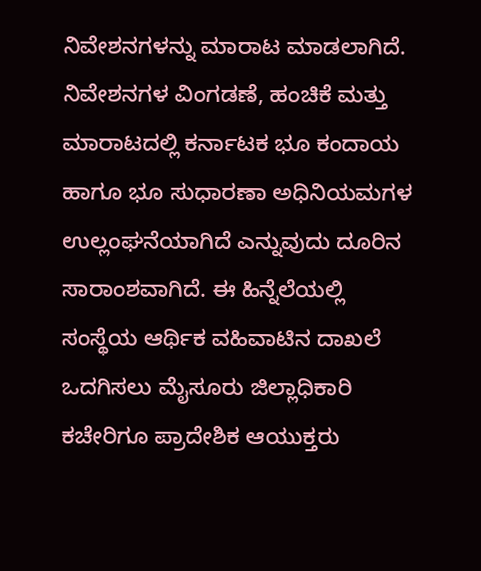ನಿವೇಶನಗಳನ್ನು ಮಾರಾಟ ಮಾಡಲಾಗಿದೆ.
ನಿವೇಶನಗಳ ವಿಂಗಡಣೆ, ಹಂಚಿಕೆ ಮತ್ತು ಮಾರಾಟದಲ್ಲಿ ಕರ್ನಾಟಕ ಭೂ ಕಂದಾಯ ಹಾಗೂ ಭೂ ಸುಧಾರಣಾ ಅಧಿನಿಯಮಗಳ ಉಲ್ಲಂಘನೆಯಾಗಿದೆ ಎನ್ನುವುದು ದೂರಿನ ಸಾರಾಂಶವಾಗಿದೆ. ಈ ಹಿನ್ನೆಲೆಯಲ್ಲಿ ಸಂಸ್ಥೆಯ ಆರ್ಥಿಕ ವಹಿವಾಟಿನ ದಾಖಲೆ ಒದಗಿಸಲು ಮೈಸೂರು ಜಿಲ್ಲಾಧಿಕಾರಿ ಕಚೇರಿಗೂ ಪ್ರಾದೇಶಿಕ ಆಯುಕ್ತರು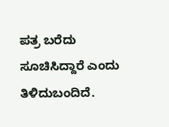ಪತ್ರ ಬರೆದು ಸೂಚಿಸಿದ್ದಾರೆ ಎಂದು ತಿಳಿದುಬಂದಿದೆ.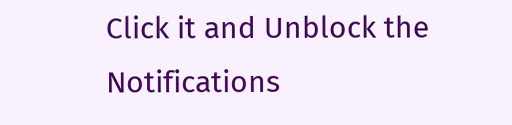Click it and Unblock the Notifications